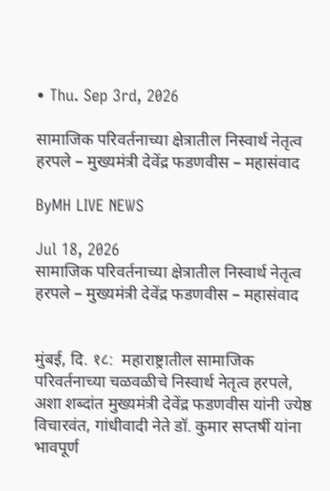• Thu. Sep 3rd, 2026

सामाजिक परिवर्तनाच्या क्षेत्रातील निस्वार्थ नेतृत्व हरपले – मुख्यमंत्री देवेंद्र फडणवीस – महासंवाद

ByMH LIVE NEWS

Jul 18, 2026
सामाजिक परिवर्तनाच्या क्षेत्रातील निस्वार्थ नेतृत्व हरपले – मुख्यमंत्री देवेंद्र फडणवीस – महासंवाद


मुंबई, दि. १८:  महाराष्ट्रातील सामाजिक परिवर्तनाच्या चळवळीचे निस्वार्थ नेतृत्व हरपले, अशा शब्दांत मुख्यमंत्री देवेंद्र फडणवीस यांनी ज्येष्ठ विचारवंत, गांधीवादी नेते डॉ. कुमार सप्तर्षी यांना भावपूर्ण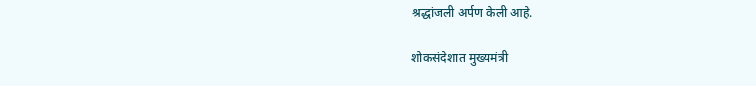श्रद्धांजली अर्पण केली आहे.

शोकसंदेशात मुख्यमंत्री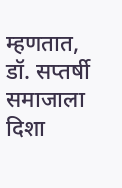म्हणतात, डॉ. सप्तर्षी  समाजाला दिशा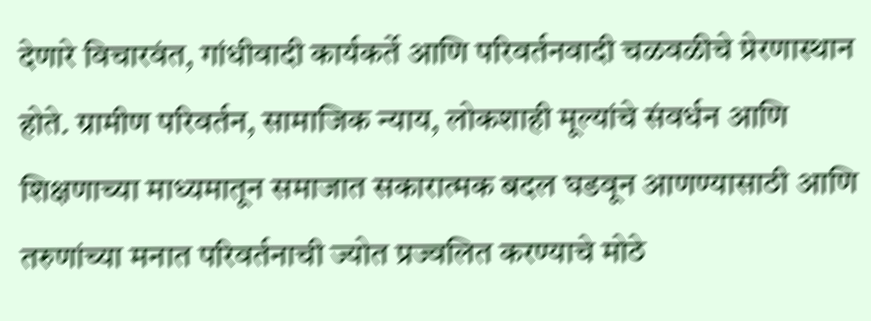देणारे विचारवंत, गांधीवादी कार्यकर्ते आणि परिवर्तनवादी चळवळीचे प्रेरणास्थान होते. ग्रामीण परिवर्तन, सामाजिक न्याय, लोकशाही मूल्यांचे संवर्धन आणि शिक्षणाच्या माध्यमातून समाजात सकारात्मक बदल घडवून आणण्यासाठी आणि  तरुणांच्या मनात परिवर्तनाची ज्योत प्रज्वलित करण्याचे मोठे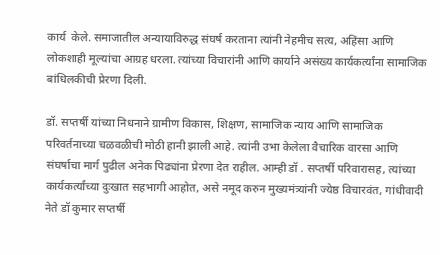कार्य  केले. समाजातील अन्यायाविरुद्ध संघर्ष करताना त्यांनी नेहमीच सत्य, अहिंसा आणि लोकशाही मूल्यांचा आग्रह धरला. त्यांच्या विचारांनी आणि कार्याने असंख्य कार्यकर्त्यांना सामाजिक बांधिलकीची प्रेरणा दिली.

डॉ. सप्तर्षी यांच्या निधनाने ग्रामीण विकास, शिक्षण, सामाजिक न्याय आणि सामाजिक परिवर्तनाच्या चळवळीची मोठी हानी झाली आहे. त्यांनी उभा केलेला वैचारिक वारसा आणि संघर्षाचा मार्ग पुढील अनेक पिढ्यांना प्रेरणा देत राहील. आम्ही डॉ . सप्तर्षी परिवारासह, त्यांच्या कार्यकर्त्यांच्या दुःखात सहभागी आहोत, असे नमूद करुन मुख्यमंत्र्यांनी ज्येष्ठ विचारवंत, गांधीवादी नेते डॉ कुमार सप्तर्षी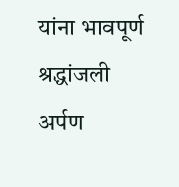यांना भावपूर्ण श्रद्धांजली अर्पण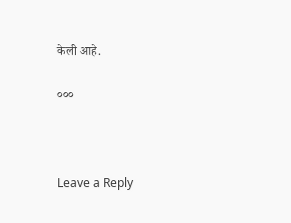केली आहे.

०००



Leave a Reply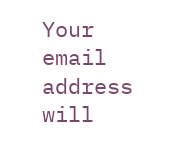Your email address will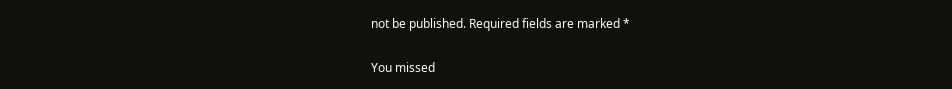not be published. Required fields are marked *

You missed